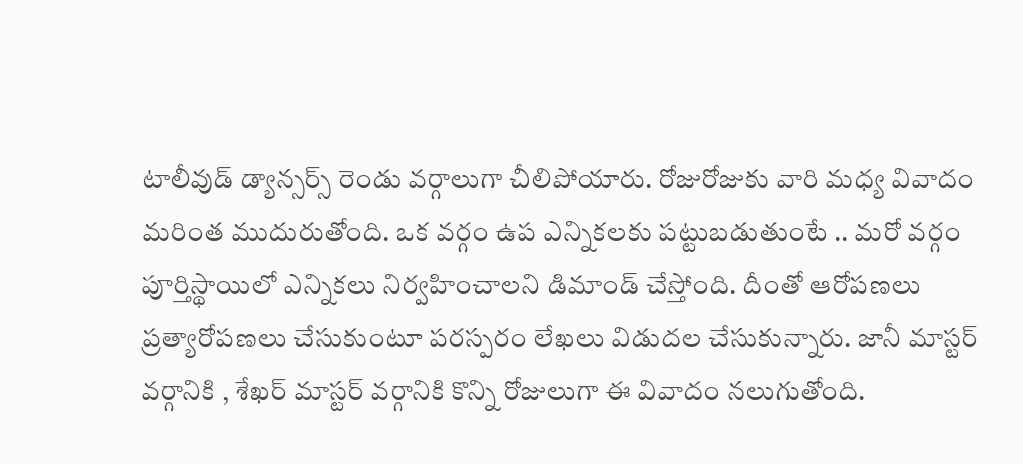టాలీవుడ్ డ్యాన్సర్స్ రెండు వర్గాలుగా చీలిపోయారు. రోజురోజుకు వారి మధ్య వివాదం మరింత ముదురుతోంది. ఒక వర్గం ఉప ఎన్నికలకు పట్టుబడుతుంటే .. మరో వర్గం పూర్తిస్థాయిలో ఎన్నికలు నిర్వహించాలని డిమాండ్ చేస్తోంది. దీంతో ఆరోపణలు ప్రత్యారోపణలు చేసుకుంటూ పరస్పరం లేఖలు విడుదల చేసుకున్నారు. జానీ మాస్టర్ వర్గానికి , శేఖర్ మాస్టర్ వర్గానికి కొన్ని రోజులుగా ఈ వివాదం నలుగుతోంది.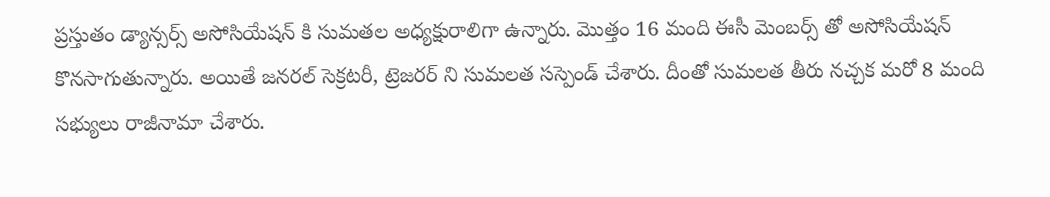ప్రస్తుతం డ్యాన్సర్స్ అసోసియేషన్ కి సుమతల అధ్యక్షురాలిగా ఉన్నారు. మొత్తం 16 మంది ఈసీ మెంబర్స్ తో అసోసియేషన్ కొనసాగుతున్నారు. అయితే జనరల్ సెక్రటరీ, ట్రెజరర్ ని సుమలత సస్పెండ్ చేశారు. దీంతో సుమలత తీరు నచ్చక మరో 8 మంది సభ్యులు రాజీనామా చేశారు.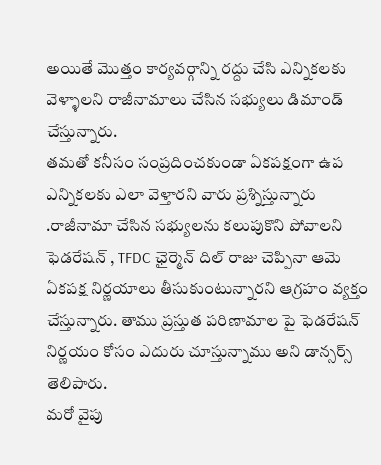అయితే మొత్తం కార్యవర్గాన్ని రద్దు చేసి ఎన్నికలకు వెళ్ళాలని రాజీనామాలు చేసిన సభ్యులు డిమాండ్ చేస్తున్నారు.
తమతో కనీసం సంప్రదించకుండా ఏకపక్షంగా ఉప ఎన్నికలకు ఎలా వెళ్తారని వారు ప్రశ్నిస్తున్నారు .రాజీనామా చేసిన సభ్యులను కలుపుకొని పోవాలని ఫెడరేషన్ , TFDC ఛైర్మెన్ దిల్ రాజు చెప్పినా ఆమె ఏకపక్ష నిర్ణయాలు తీసుకుంటున్నారని ఆగ్రహం వ్యక్తం చేస్తున్నారు. తాము ప్రస్తుత పరిణామాల పై ఫెడరేషన్ నిర్ణయం కోసం ఎదురు చూస్తున్నాము అని డాన్సర్స్ తెలిపారు.
మరో వైపు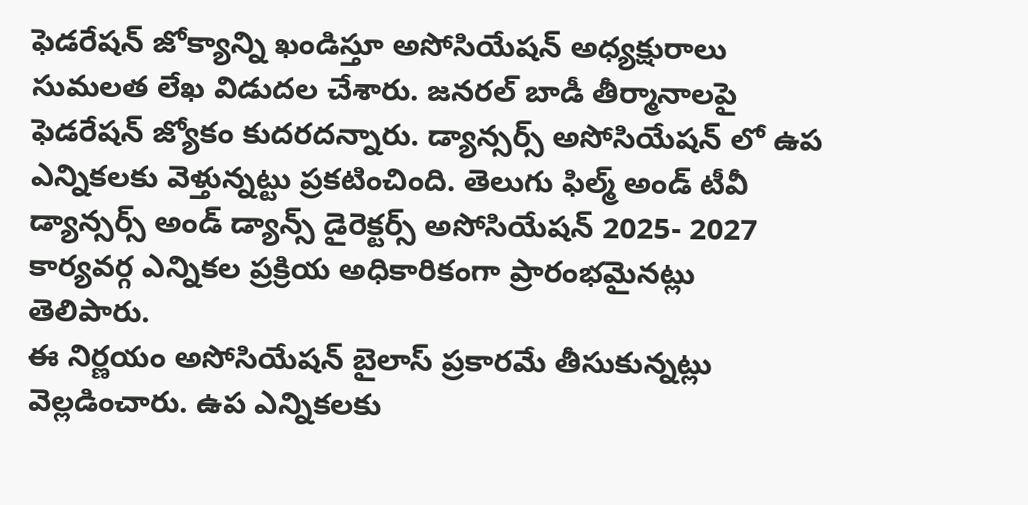ఫెడరేషన్ జోక్యాన్ని ఖండిస్తూ అసోసియేషన్ అధ్యక్షురాలు సుమలత లేఖ విడుదల చేశారు. జనరల్ బాడీ తీర్మానాలపై ఫెడరేషన్ జ్యోకం కుదరదన్నారు. డ్యాన్సర్స్ అసోసియేషన్ లో ఉప ఎన్నికలకు వెళ్తున్నట్టు ప్రకటించింది. తెలుగు ఫిల్మ్ అండ్ టీవీ డ్యాన్సర్స్ అండ్ డ్యాన్స్ డైరెక్టర్స్ అసోసియేషన్ 2025- 2027 కార్యవర్గ ఎన్నికల ప్రక్రియ అధికారికంగా ప్రారంభమైనట్లు తెలిపారు.
ఈ నిర్ణయం అసోసియేషన్ బైలాస్ ప్రకారమే తీసుకున్నట్లు వెల్లడించారు. ఉప ఎన్నికలకు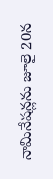నామినేషన్లను జూలై 20న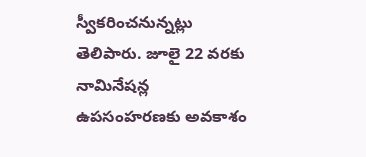స్వీకరించనున్నట్లు తెలిపారు. జూలై 22 వరకు నామినేషన్ల ఉపసంహరణకు అవకాశం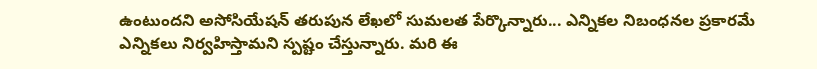ఉంటుందని అసోసియేషన్ తరుపున లేఖలో సుమలత పేర్కొన్నారు... ఎన్నికల నిబంధనల ప్రకారమే ఎన్నికలు నిర్వహిస్తామని స్పష్టం చేస్తున్నారు. మరి ఈ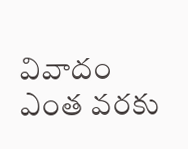వివాదం ఎంత వరకు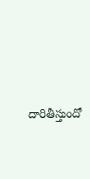దారితీస్తుందో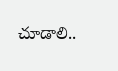చూడాలి..